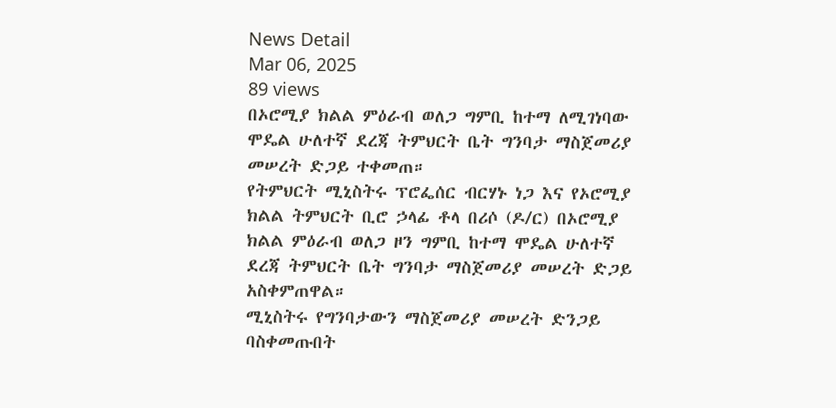News Detail
Mar 06, 2025
89 views
በኦሮሚያ ክልል ምዕራብ ወለጋ ግምቢ ከተማ ለሚገነባው ሞዴል ሁለተኛ ደረጃ ትምህርት ቤት ግንባታ ማስጀመሪያ መሠረት ድጋይ ተቀመጠ።
የትምህርት ሚኒስትሩ ፕሮፌሰር ብርሃኑ ነጋ እና የኦሮሚያ ክልል ትምህርት ቢሮ ኃላፊ ቶላ በሪሶ (ዶ/ር) በኦሮሚያ ክልል ምዕራብ ወለጋ ዞን ግምቢ ከተማ ሞዴል ሁለተኛ ደረጃ ትምህርት ቤት ግንባታ ማስጀመሪያ መሠረት ድጋይ አስቀምጠዋል።
ሚኒስትሩ የግንባታውን ማስጀመሪያ መሠረት ድንጋይ ባስቀመጡበት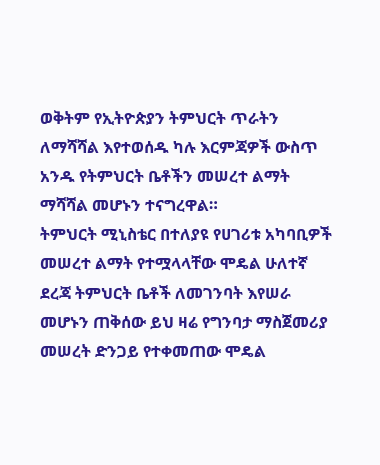ወቅትም የኢትዮጵያን ትምህርት ጥራትን ለማሻሻል እየተወሰዱ ካሉ እርምጃዎች ውስጥ አንዱ የትምህርት ቤቶችን መሠረተ ልማት ማሻሻል መሆኑን ተናግረዋል።
ትምህርት ሚኒስቴር በተለያዩ የሀገሪቱ አካባቢዎች መሠረተ ልማት የተሟላላቸው ሞዴል ሁለተኛ ደረጃ ትምህርት ቤቶች ለመገንባት እየሠራ መሆኑን ጠቅሰው ይህ ዛሬ የግንባታ ማስጀመሪያ መሠረት ድንጋይ የተቀመጠው ሞዴል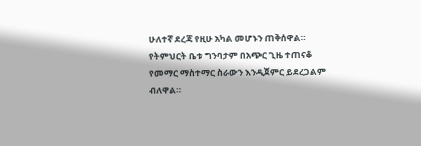ሁለተኛ ደረጃ የዚሁ አካል መሆኑን ጠቅሰዋል።
የትምህርት ቤቱ ግንባታም በአጭር ጊዜ ተጠናቆ የመማር ማስተማር ስራውን እንዲጀምር ይደረጋልም ብለዋል።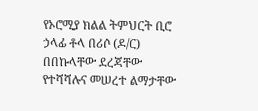የኦሮሚያ ክልል ትምህርት ቢሮ ኃላፊ ቶላ በሪሶ (ዶ/ር) በበኩላቸው ደረጃቸው የተሻሻሉና መሠረተ ልማታቸው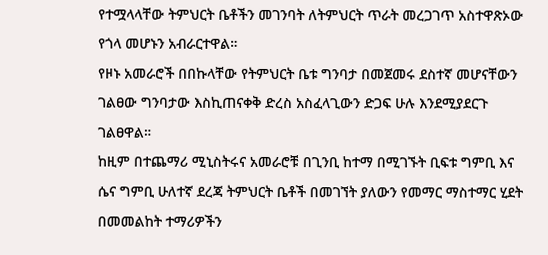የተሟላላቸው ትምህርት ቤቶችን መገንባት ለትምህርት ጥራት መረጋገጥ አስተዋጽኦው የጎላ መሆኑን አብራርተዋል።
የዞኑ አመራሮች በበኩላቸው የትምህርት ቤቱ ግንባታ በመጀመሩ ደስተኛ መሆናቸውን ገልፀው ግንባታው እስኪጠናቀቅ ድረስ አስፈላጊውን ድጋፍ ሁሉ እንደሚያደርጉ ገልፀዋል።
ከዚም በተጨማሪ ሚኒስትሩና አመራሮቹ በጊንቢ ከተማ በሚገኙት ቢፍቱ ግምቢ እና ሴና ግምቢ ሁለተኛ ደረጃ ትምህርት ቤቶች በመገኘት ያለውን የመማር ማስተማር ሂደት በመመልከት ተማሪዎችን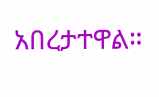አበረታተዋል።